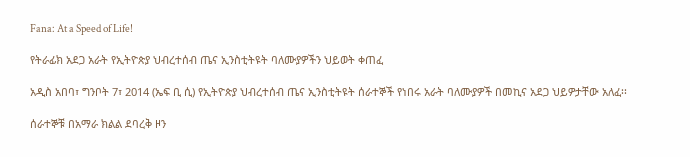Fana: At a Speed of Life!

የትራፊክ አደጋ አራት የኢትዮጵያ ህብረተሰብ ጤና ኢንስቲትዩት ባለሙያዎችን ህይወት ቀጠፈ

አዲስ አበባ፣ ግንቦት 7፣ 2014 (ኤፍ ቢ ሲ) የኢትዮጵያ ህብረተሰብ ጤና ኢንስቲትዩት ሰራተኞች የነበሩ አራት ባለሙያዎች በመኪና አደጋ ህይዎታቸው አለፈ፡፡

ሰራተኞቹ በአማራ ክልል ደባረቅ ዞን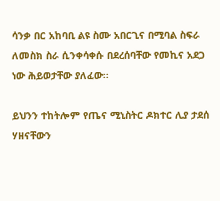ሳንቃ በር አከባቢ ልዩ ስሙ አበርጊና በሚባል ስፍራ ለመስክ ስራ ሲንቀሳቀሱ በደረሰባቸው የመኪና አደጋ ነው ሕይወታቸው ያለፈው፡፡

ይህንን ተከትሎም የጤና ሚኒስትር ዶክተር ሊያ ታደሰ ሃዘናቸውን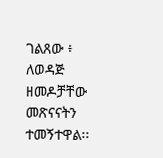ገልጸው ፥ ለወዳጅ ዘመዶቻቸው መጽናናትን ተመኝተዋል፡፡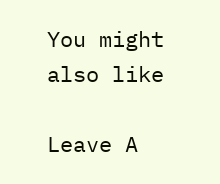You might also like

Leave A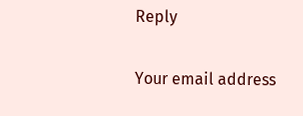Reply

Your email address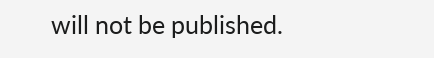will not be published.